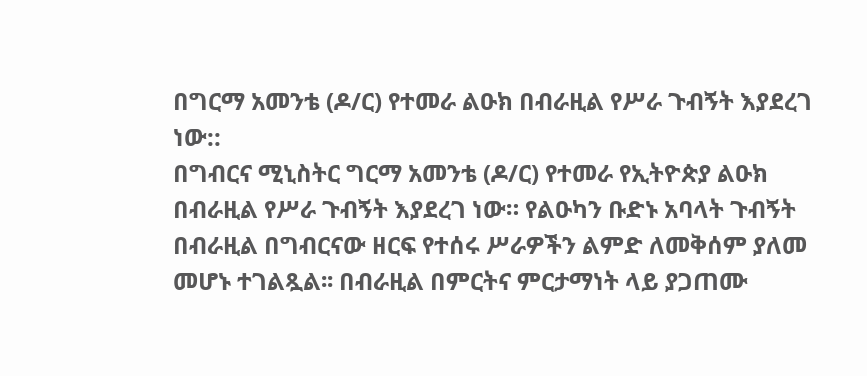በግርማ አመንቴ (ዶ/ር) የተመራ ልዑክ በብራዚል የሥራ ጉብኝት እያደረገ ነው::
በግብርና ሚኒስትር ግርማ አመንቴ (ዶ/ር) የተመራ የኢትዮጵያ ልዑክ በብራዚል የሥራ ጉብኝት እያደረገ ነው። የልዑካን ቡድኑ አባላት ጉብኝት በብራዚል በግብርናው ዘርፍ የተሰሩ ሥራዎችን ልምድ ለመቅሰም ያለመ መሆኑ ተገልጿል፡፡ በብራዚል በምርትና ምርታማነት ላይ ያጋጠሙ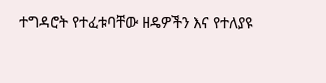ተግዳሮት የተፈቱባቸው ዘዴዎችን እና የተለያዩ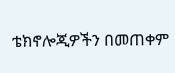ቴክኖሎጂዎችን በመጠቀም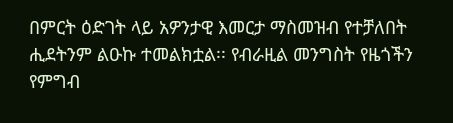በምርት ዕድገት ላይ አዎንታዊ እመርታ ማስመዝብ የተቻለበት ሒደትንም ልዑኩ ተመልክቷል፡፡ የብራዚል መንግስት የዜጎችን የምግብ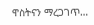ዋስትናን ማረጋገጥ…